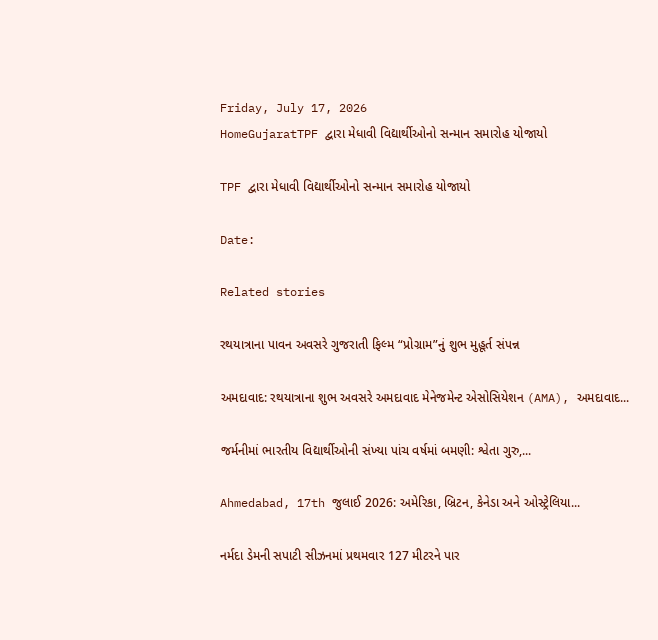Friday, July 17, 2026
HomeGujaratTPF દ્વારા મેધાવી વિદ્યાર્થીઓનો સન્માન સમારોહ યોજાયો

TPF દ્વારા મેધાવી વિદ્યાર્થીઓનો સન્માન સમારોહ યોજાયો

Date:

Related stories

રથયાત્રાના પાવન અવસરે ગુજરાતી ફિલ્મ “પ્રોગ્રામ”નું શુભ મુહૂર્ત સંપન્ન

અમદાવાદ: રથયાત્રાના શુભ અવસરે અમદાવાદ મેનેજમેન્ટ એસોસિયેશન (AMA), અમદાવાદ...

જર્મનીમાં ભારતીય વિદ્યાર્થીઓની સંખ્યા પાંચ વર્ષમાં બમણી: શ્વેતા ગુરુ,...

Ahmedabad, 17th જુલાઈ 2026: અમેરિકા, બ્રિટન, કેનેડા અને ઓસ્ટ્રેલિયા...

નર્મદા ડેમની સપાટી સીઝનમાં પ્રથમવાર 127 મીટરને પાર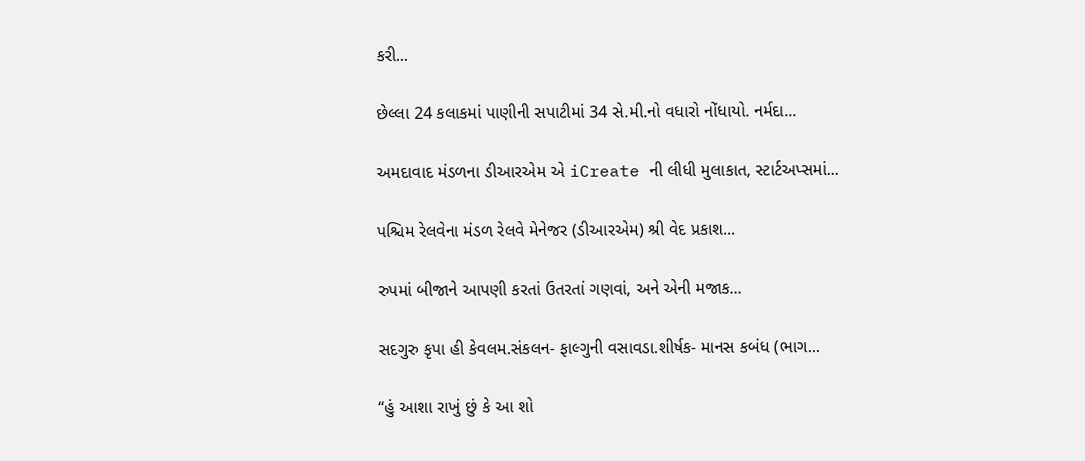કરી...

છેલ્લા 24 કલાકમાં પાણીની સપાટીમાં 34 સે.મી.નો વધારો નોંધાયો. નર્મદા...

અમદાવાદ મંડળના ડીઆરએમ એ iCreate ની લીધી મુલાકાત, સ્ટાર્ટઅપ્સમાં...

પશ્ચિમ રેલવેના મંડળ રેલવે મેનેજર (ડીઆરએમ) શ્રી વેદ પ્રકાશ...

રુપમાં બીજાને આપણી કરતાં ઉતરતાં ગણવાં, અને એની મજાક...

સદગુરુ કૃપા હી કેવલમ.સંકલન- ફાલ્ગુની વસાવડા.શીર્ષક- માનસ કબંધ (ભાગ...

“હું આશા રાખું છું કે આ શો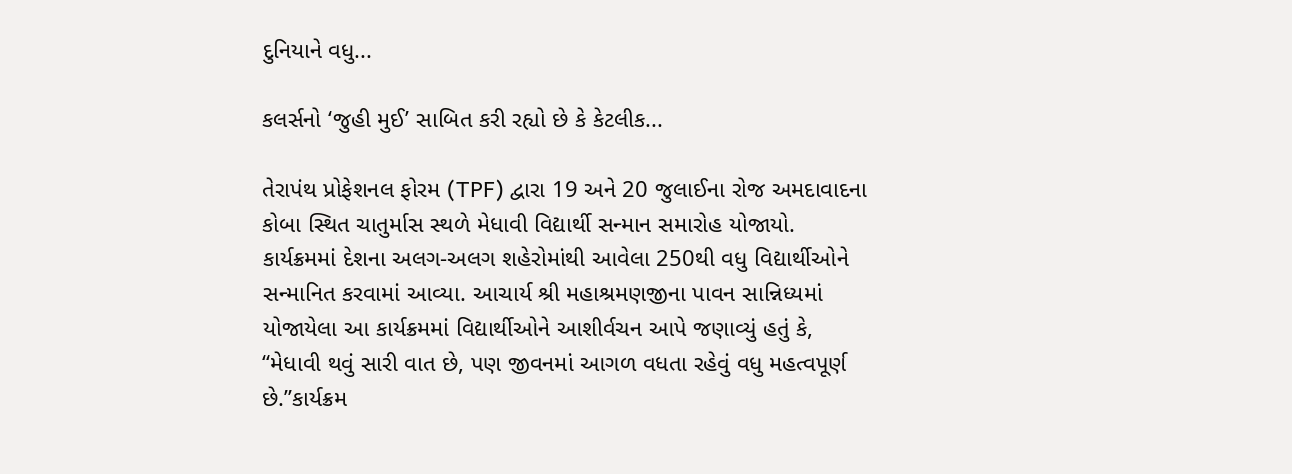દુનિયાને વધુ...

કલર્સનો ‘જુહી મુઈ’ સાબિત કરી રહ્યો છે કે કેટલીક...

તેરાપંથ પ્રોફેશનલ ફોરમ (TPF) દ્વારા 19 અને 20 જુલાઈના રોજ અમદાવાદના કોબા સ્થિત ચાતુર્માસ સ્થળે મેધાવી વિદ્યાર્થી સન્માન સમારોહ યોજાયો. કાર્યક્રમમાં દેશના અલગ-અલગ શહેરોમાંથી આવેલા 250થી વધુ વિદ્યાર્થીઓને સન્માનિત કરવામાં આવ્યા. આચાર્ય શ્રી મહાશ્રમણજીના પાવન સાન્નિધ્યમાં યોજાયેલા આ કાર્યક્રમમાં વિદ્યાર્થીઓને આશીર્વચન આપે જણાવ્યું હતું કે, “મેધાવી થવું સારી વાત છે, પણ જીવનમાં આગળ વધતા રહેવું વધુ મહત્વપૂર્ણ છે.”કાર્યક્રમ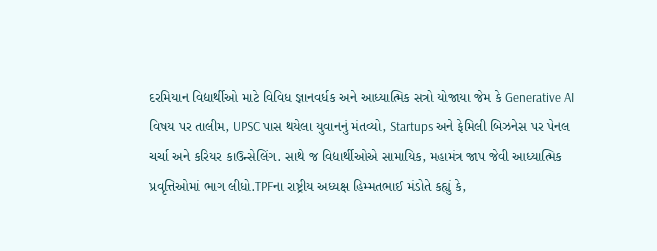દરમિયાન વિદ્યાર્થીઓ માટે વિવિધ જ્ઞાનવર્ધક અને આધ્યાત્મિક સત્રો યોજાયા જેમ કે Generative AI વિષય પર તાલીમ, UPSC પાસ થયેલા યુવાનનું મંતવ્યો, Startups અને ફેમિલી બિઝનેસ પર પેનલ ચર્ચા અને કરિયર કાઉન્સેલિંગ. સાથે જ વિદ્યાર્થીઓએ સામાયિક, મહામંત્ર જાપ જેવી આધ્યાત્મિક પ્રવૃત્તિઓમાં ભાગ લીધો.TPFના રાષ્ટ્રીય અધ્યક્ષ હિમ્મતભાઈ મંડોતે કહ્યું કે,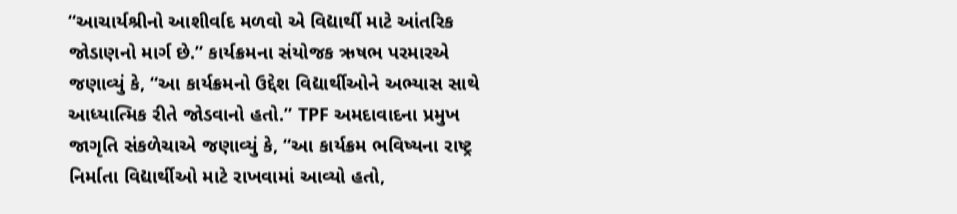“આચાર્યશ્રીનો આશીર્વાદ મળવો એ વિદ્યાર્થી માટે આંતરિક જોડાણનો માર્ગ છે.” કાર્યક્રમના સંયોજક ઋષભ પરમારએ જણાવ્યું કે, “આ કાર્યક્રમનો ઉદ્દેશ વિદ્યાર્થીઓને અભ્યાસ સાથે આધ્યાત્મિક રીતે જોડવાનો હતો.” TPF અમદાવાદના પ્રમુખ જાગૃતિ સંકળેચાએ જણાવ્યું કે, “આ કાર્યક્રમ ભવિષ્યના રાષ્ટ્ર નિર્માતા વિદ્યાર્થીઓ માટે રાખવામાં આવ્યો હતો,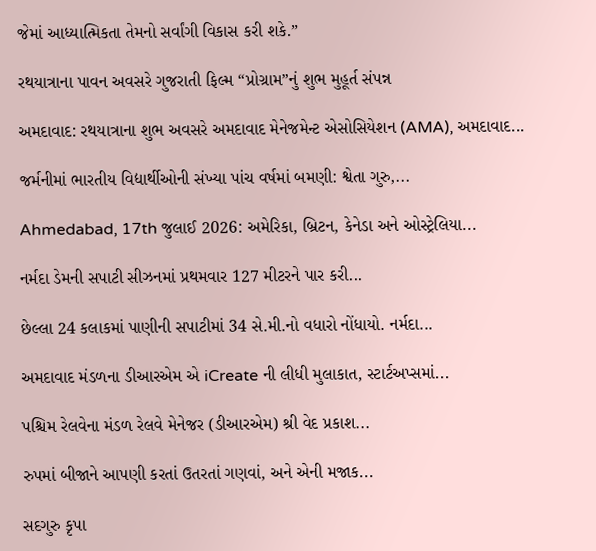જેમાં આધ્યાત્મિકતા તેમનો સર્વાંગી વિકાસ કરી શકે.”

રથયાત્રાના પાવન અવસરે ગુજરાતી ફિલ્મ “પ્રોગ્રામ”નું શુભ મુહૂર્ત સંપન્ન

અમદાવાદ: રથયાત્રાના શુભ અવસરે અમદાવાદ મેનેજમેન્ટ એસોસિયેશન (AMA), અમદાવાદ...

જર્મનીમાં ભારતીય વિદ્યાર્થીઓની સંખ્યા પાંચ વર્ષમાં બમણી: શ્વેતા ગુરુ,...

Ahmedabad, 17th જુલાઈ 2026: અમેરિકા, બ્રિટન, કેનેડા અને ઓસ્ટ્રેલિયા...

નર્મદા ડેમની સપાટી સીઝનમાં પ્રથમવાર 127 મીટરને પાર કરી...

છેલ્લા 24 કલાકમાં પાણીની સપાટીમાં 34 સે.મી.નો વધારો નોંધાયો. નર્મદા...

અમદાવાદ મંડળના ડીઆરએમ એ iCreate ની લીધી મુલાકાત, સ્ટાર્ટઅપ્સમાં...

પશ્ચિમ રેલવેના મંડળ રેલવે મેનેજર (ડીઆરએમ) શ્રી વેદ પ્રકાશ...

રુપમાં બીજાને આપણી કરતાં ઉતરતાં ગણવાં, અને એની મજાક...

સદગુરુ કૃપા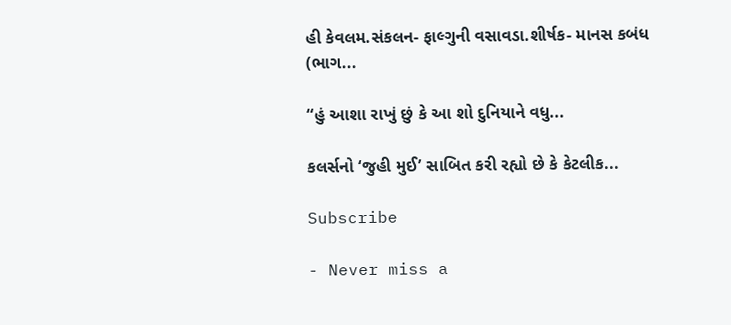હી કેવલમ.સંકલન- ફાલ્ગુની વસાવડા.શીર્ષક- માનસ કબંધ (ભાગ...

“હું આશા રાખું છું કે આ શો દુનિયાને વધુ...

કલર્સનો ‘જુહી મુઈ’ સાબિત કરી રહ્યો છે કે કેટલીક...

Subscribe

- Never miss a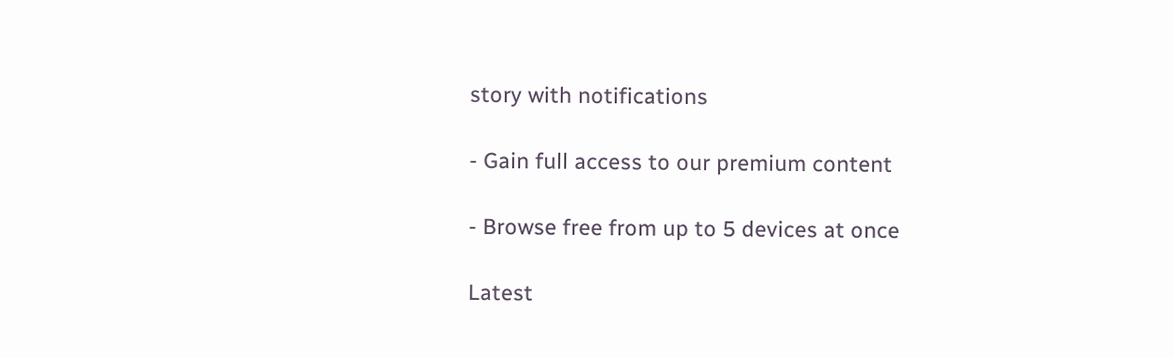story with notifications

- Gain full access to our premium content

- Browse free from up to 5 devices at once

Latest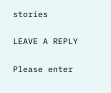stories

LEAVE A REPLY

Please enter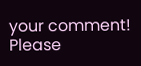your comment!
Please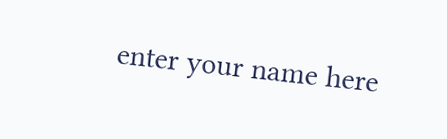enter your name here